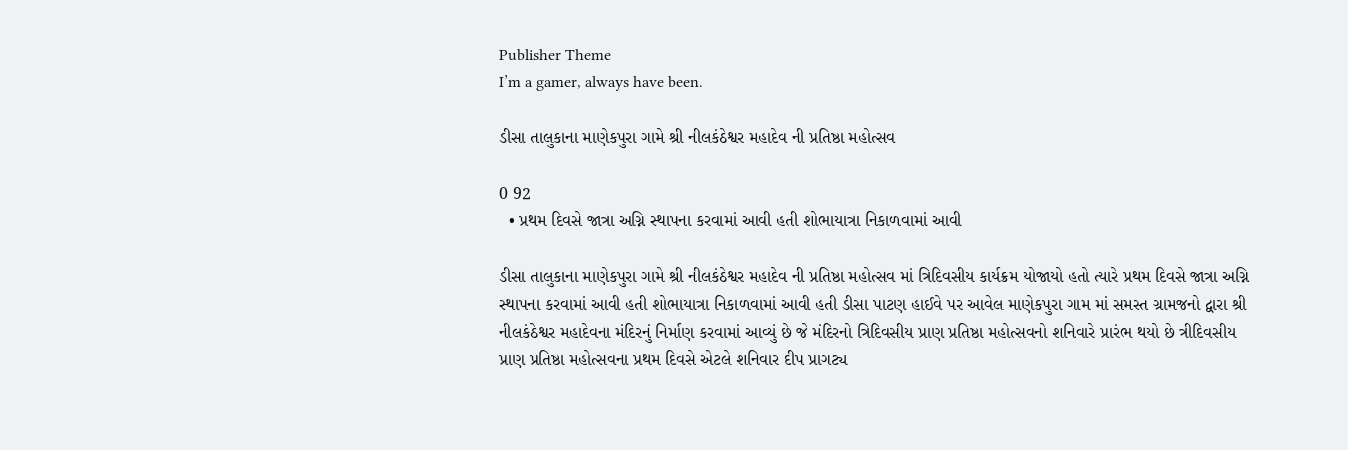Publisher Theme
I’m a gamer, always have been.

ડીસા તાલુકાના માણેકપુરા ગામે શ્રી નીલકંઠેશ્વર મહાદેવ ની પ્રતિષ્ઠા મહોત્સવ

0 92
  • પ્રથમ દિવસે જાત્રા અગ્નિ સ્થાપના કરવામાં આવી હતી શોભાયાત્રા નિકાળવામાં આવી

ડીસા તાલુકાના માણેકપુરા ગામે શ્રી નીલકંઠેશ્વર મહાદેવ ની પ્રતિષ્ઠા મહોત્સવ માં ત્રિદિવસીય કાર્યક્રમ યોજાયો હતો ત્યારે પ્રથમ દિવસે જાત્રા અગ્નિ સ્થાપના કરવામાં આવી હતી શોભાયાત્રા નિકાળવામાં આવી હતી ડીસા પાટણ હાઈવે પર આવેલ માણેકપુરા ગામ માં સમસ્ત ગ્રામજનો દ્વારા શ્રી નીલકંઠેશ્વર મહાદેવના મંદિરનું નિર્માણ કરવામાં આવ્યું છે જે મંદિરનો ત્રિદિવસીય પ્રાણ પ્રતિષ્ઠા મહોત્સવનો શનિવારે પ્રારંભ થયો છે ત્રીદિવસીય પ્રાણ પ્રતિષ્ઠા મહોત્સવના પ્રથમ દિવસે એટલે શનિવાર દીપ પ્રાગટ્ય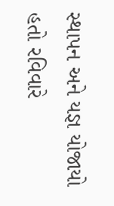સ્થાપન અને યજ્ઞ યોજાયો હતો રવિવારે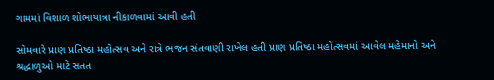ગામમાં વિશાળ શોભાયાત્રા નીકાળવામાં આવી હતી

સોમવારે પ્રાણ પ્રતિષ્ઠા મહોત્સવ અને રાત્રે ભજન સંતવાણી રાખેલ હતી પ્રાણ પ્રતિષ્ઠા મહોત્સવમાં આવેલ મહેમાનો અને શ્રદ્ધાળુઓ માટે સતત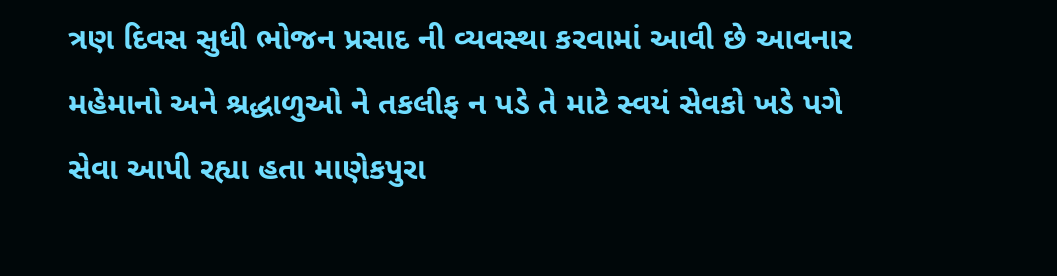ત્રણ દિવસ સુધી ભોજન પ્રસાદ ની વ્યવસ્થા કરવામાં આવી છે આવનાર મહેમાનો અને શ્રદ્ધાળુઓ ને તકલીફ ન પડે તે માટે સ્વયં સેવકો ખડે પગે સેવા આપી રહ્યા હતા માણેકપુરા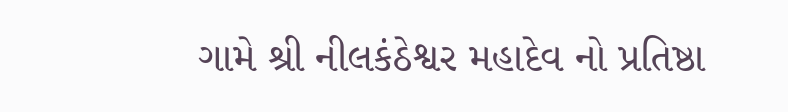ગામે શ્રી નીલકંઠેશ્વર મહાદેવ નો પ્રતિષ્ઠા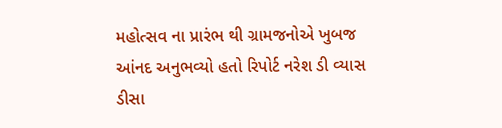મહોત્સવ ના પ્રારંભ થી ગ્રામજનોએ ખુબજ આંનદ અનુભવ્યો હતો રિપોર્ટ નરેશ ડી વ્યાસ ડીસા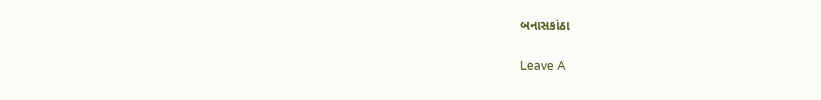બનાસકાંઠા

Leave A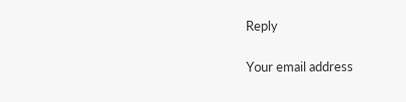Reply

Your email address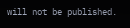will not be published.